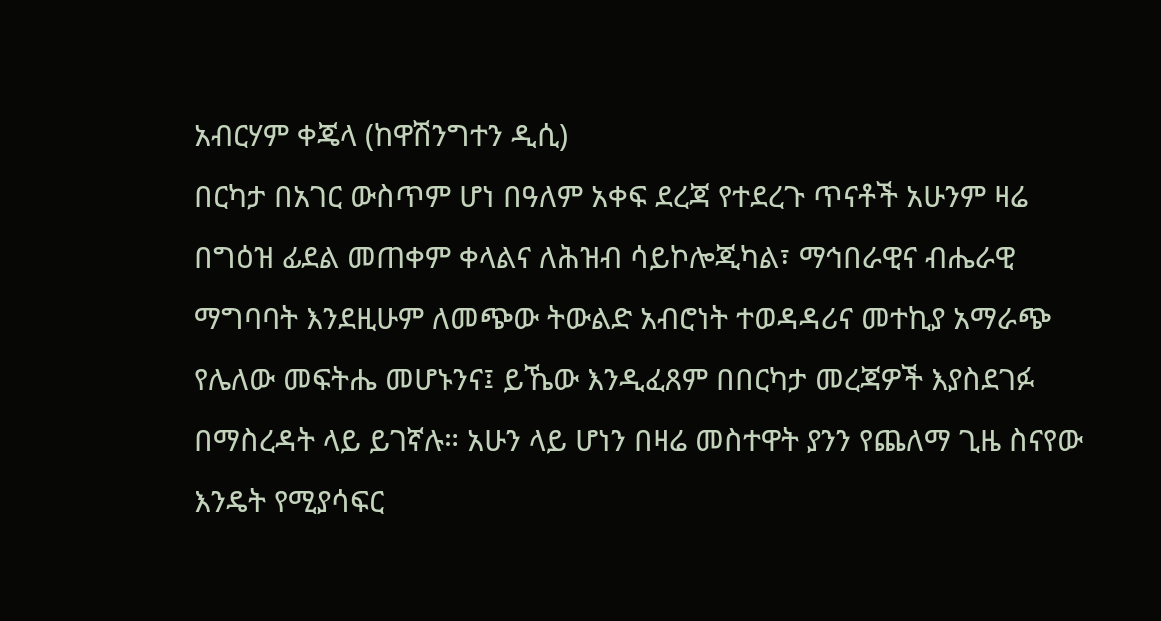አብርሃም ቀጄላ (ከዋሽንግተን ዲሲ)
በርካታ በአገር ውስጥም ሆነ በዓለም አቀፍ ደረጃ የተደረጉ ጥናቶች አሁንም ዛሬ በግዕዝ ፊደል መጠቀም ቀላልና ለሕዝብ ሳይኮሎጂካል፣ ማኅበራዊና ብሔራዊ ማግባባት እንደዚሁም ለመጭው ትውልድ አብሮነት ተወዳዳሪና መተኪያ አማራጭ የሌለው መፍትሔ መሆኑንና፤ ይኼው እንዲፈጸም በበርካታ መረጃዎች እያስደገፉ በማስረዳት ላይ ይገኛሉ። አሁን ላይ ሆነን በዛሬ መስተዋት ያንን የጨለማ ጊዜ ስናየው እንዴት የሚያሳፍር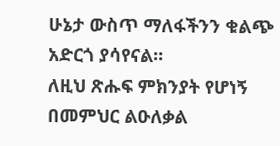ሁኔታ ውስጥ ማለፋችንን ቁልጭ አድርጎ ያሳየናል።
ለዚህ ጽሑፍ ምክንያት የሆነኝ በመምህር ልዑለቃል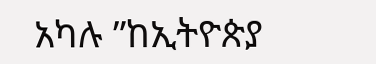አካሉ ”ከኢትዮጵያ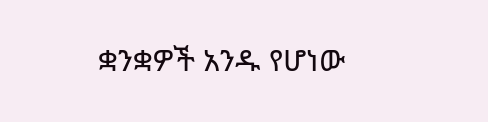ቋንቋዎች አንዱ የሆነው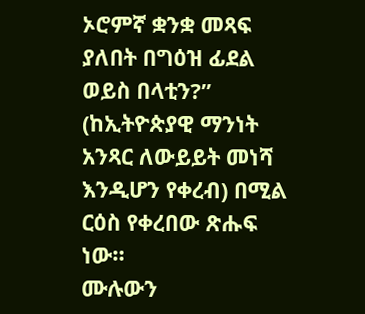ኦሮምኛ ቋንቋ መጻፍ ያለበት በግዕዝ ፊደል ወይስ በላቲን?” (ከኢትዮጵያዊ ማንነት አንጻር ለውይይት መነሻ እንዲሆን የቀረብ) በሚል ርዕስ የቀረበው ጽሑፍ ነው።
ሙሉውን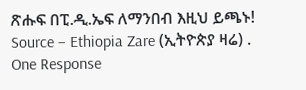ጽሑፍ በፒ.ዲ.ኤፍ ለማንበብ እዚህ ይጫኑ!
Source – Ethiopia Zare (ኢትዮጵያ ዛሬ) .
One Response